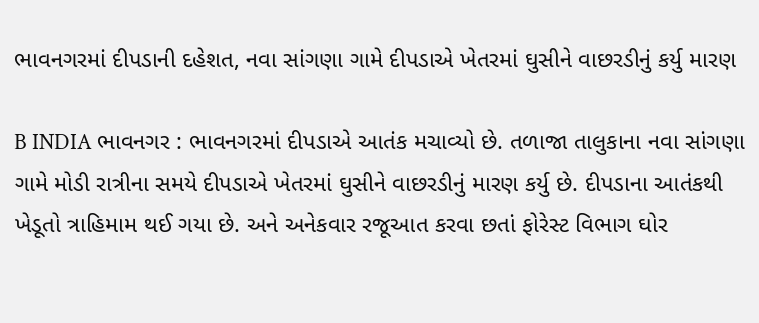ભાવનગરમાં દીપડાની દહેશત, નવા સાંગણા ગામે દીપડાએ ખેતરમાં ઘુસીને વાછરડીનું કર્યુ મારણ

B INDIA ભાવનગર : ભાવનગરમાં દીપડાએ આતંક મચાવ્યો છે. તળાજા તાલુકાના નવા સાંગણા ગામે મોડી રાત્રીના સમયે દીપડાએ ખેતરમાં ઘુસીને વાછરડીનું મારણ કર્યુ છે. દીપડાના આતંકથી ખેડૂતો ત્રાહિમામ થઈ ગયા છે. અને અનેકવાર રજૂઆત કરવા છતાં ફોરેસ્ટ વિભાગ ઘોર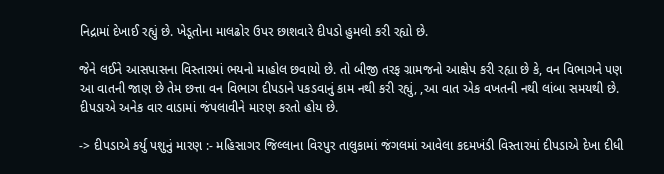નિદ્રામાં દેખાઈ રહ્યું છે. ખેડૂતોના માલઢોર ઉપર છાશવારે દીપડો હુમલો કરી રહ્યો છે.

જેને લઈને આસપાસના વિસ્તારમાં ભયનો માહોલ છવાયો છે. તો બીજી તરફ ગ્રામજનો આક્ષેપ કરી રહ્યા છે કે, વન વિભાગને પણ આ વાતની જાણ છે તેમ છત્તા વન વિભાગ દીપડાને પકડવાનું કામ નથી કરી રહ્યું, ,આ વાત એક વખતની નથી લાંબા સમયથી છે. દીપડાએ અનેક વાર વાડામાં જંપલાવીને મારણ કરતો હોય છે.

-> દીપડાએ કર્યુ પશુનું મારણ :- મહિસાગર જિલ્લાના વિરપુર તાલુકામાં જંગલમાં આવેલા કદમખંડી વિસ્તારમાં દીપડાએ દેખા દીધી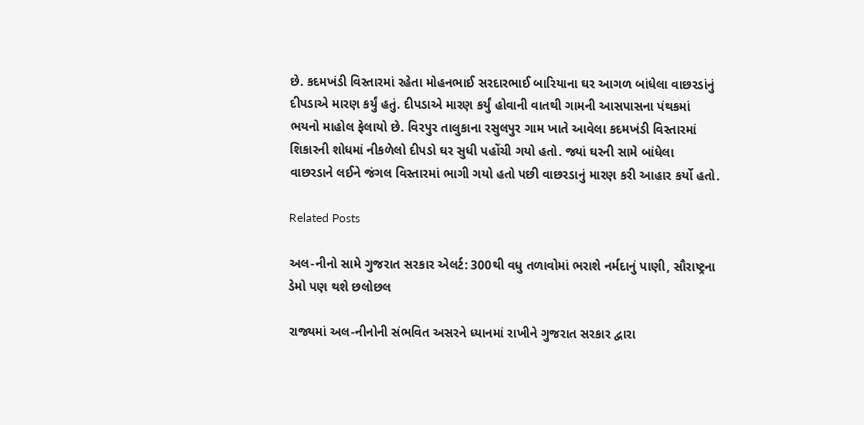છે. કદમખંડી વિસ્તારમાં રહેતા મોહનભાઈ સરદારભાઈ બારિયાના ઘર આગળ બાંધેલા વાછરડાંનું દીપડાએ મારણ કર્યું હતું. દીપડાએ મારણ કર્યું હોવાની વાતથી ગામની આસપાસના પંથકમાં ભયનો માહોલ ફેલાયો છે. વિરપુર તાલુકાના રસુલપુર ગામ ખાતે આવેલા કદમખંડી વિસ્તારમાં શિકારની શોધમાં નીકળેલો દીપડો ઘર સુધી પહોંચી ગયો હતો. જ્યાં ઘરની સામે બાંધેલા વાછરડાને લઈને જંગલ વિસ્તારમાં ભાગી ગયો હતો પછી વાછરડાનું મારણ કરી આહાર કર્યો હતો.

Related Posts

અલ-નીનો સામે ગુજરાત સરકાર એલર્ટ: 300થી વધુ તળાવોમાં ભરાશે નર્મદાનું પાણી, સૌરાષ્ટ્રના ડેમો પણ થશે છલોછલ

રાજ્યમાં અલ-નીનોની સંભવિત અસરને ધ્યાનમાં રાખીને ગુજરાત સરકાર દ્વારા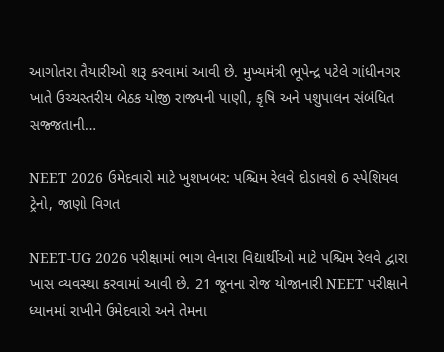આગોતરા તૈયારીઓ શરૂ કરવામાં આવી છે. મુખ્યમંત્રી ભૂપેન્દ્ર પટેલે ગાંધીનગર ખાતે ઉચ્ચસ્તરીય બેઠક યોજી રાજ્યની પાણી, કૃષિ અને પશુપાલન સંબંધિત સજ્જતાની…

NEET 2026 ઉમેદવારો માટે ખુશખબર: પશ્ચિમ રેલવે દોડાવશે 6 સ્પેશિયલ ટ્રેનો, જાણો વિગત

NEET-UG 2026 પરીક્ષામાં ભાગ લેનારા વિદ્યાર્થીઓ માટે પશ્ચિમ રેલવે દ્વારા ખાસ વ્યવસ્થા કરવામાં આવી છે. 21 જૂનના રોજ યોજાનારી NEET પરીક્ષાને ધ્યાનમાં રાખીને ઉમેદવારો અને તેમના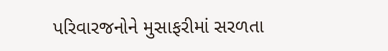પરિવારજનોને મુસાફરીમાં સરળતા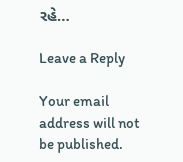રહે…

Leave a Reply

Your email address will not be published.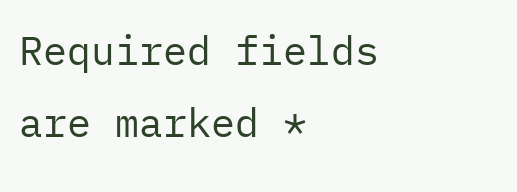Required fields are marked *